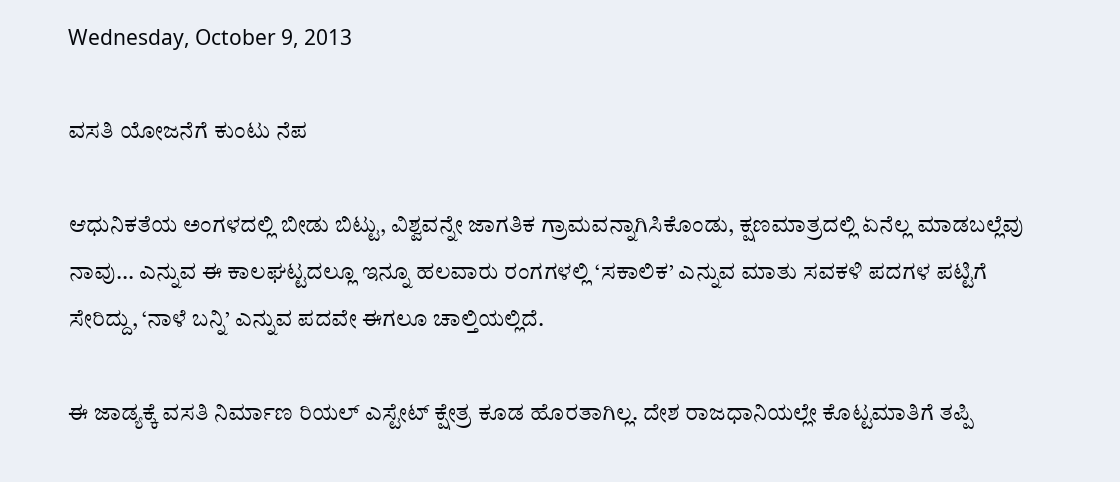Wednesday, October 9, 2013

ವಸತಿ ಯೋಜನೆಗೆ ಕುಂಟು ನೆಪ

ಆಧುನಿಕತೆಯ ಅಂಗಳದಲ್ಲಿ ಬೀಡು ಬಿಟ್ಟು, ವಿಶ್ವವನ್ನೇ ಜಾಗತಿಕ ಗ್ರಾಮವನ್ನಾಗಿಸಿಕೊಂಡು, ಕ್ಷಣಮಾತ್ರದಲ್ಲಿ ಏನೆಲ್ಲ ಮಾಡಬಲ್ಲೆವು ನಾವು... ಎನ್ನುವ ಈ ಕಾಲಘಟ್ಟದಲ್ಲೂ ಇನ್ನೂ ಹಲವಾರು ರಂಗಗಳಲ್ಲಿ ‘ಸಕಾಲಿಕ’ ಎನ್ನುವ ಮಾತು ಸವಕಳಿ ಪದಗಳ ಪಟ್ಟಿಗೆ ಸೇರಿದ್ದು, ‘ನಾಳೆ ಬನ್ನಿ’ ಎನ್ನುವ ಪದವೇ ಈಗಲೂ ಚಾಲ್ತಿಯಲ್ಲಿದೆ.

ಈ ಜಾಡ್ಯಕ್ಕೆ ವಸತಿ ನಿರ್ಮಾಣ ರಿಯಲ್ ಎಸ್ಟೇಟ್ ಕ್ಷೇತ್ರ ಕೂಡ ಹೊರತಾಗಿಲ್ಲ. ದೇಶ ರಾಜಧಾನಿಯಲ್ಲೇ ಕೊಟ್ಟಮಾತಿಗೆ ತಪ್ಪಿ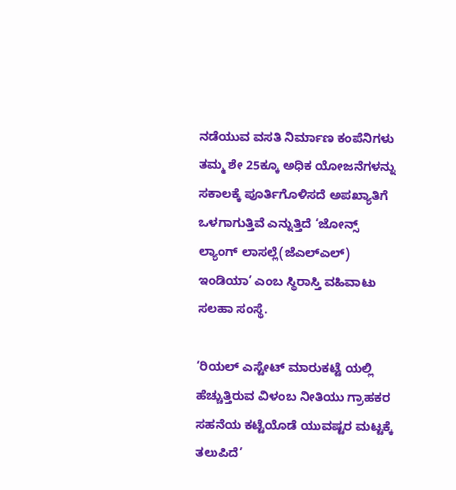ನಡೆಯುವ ವಸತಿ ನಿರ್ಮಾಣ ಕಂಪೆನಿಗಳು ತಮ್ಮ ಶೇ 25ಕ್ಕೂ ಅಧಿಕ ಯೋಜನೆಗಳನ್ನು ಸಕಾಲಕ್ಕೆ ಪೂರ್ತಿಗೊಳಿಸದೆ ಅಪಖ್ಯಾತಿಗೆ ಒಳಗಾಗುತ್ತಿವೆ ಎನ್ನುತ್ತಿದೆ ‘ಜೋನ್ಸ್ ಲ್ಯಾಂಗ್ ಲಾಸಲ್ಲೆ(ಜೆಎಲ್ಎಲ್) ಇಂಡಿಯಾ’ ಎಂಬ ಸ್ಥಿರಾಸ್ತಿ ವಹಿವಾಟು ಸಲಹಾ ಸಂಸ್ಥೆ.

‘ರಿಯಲ್ ಎಸ್ಟೇಟ್ ಮಾರುಕಟ್ಟೆ ಯಲ್ಲಿ ಹೆಚ್ಚುತ್ತಿರುವ ವಿಳಂಬ ನೀತಿಯು ಗ್ರಾಹಕರ ಸಹನೆಯ ಕಟ್ಟೆಯೊಡೆ ಯುವಷ್ಟರ ಮಟ್ಟಕ್ಕೆ ತಲುಪಿದೆ’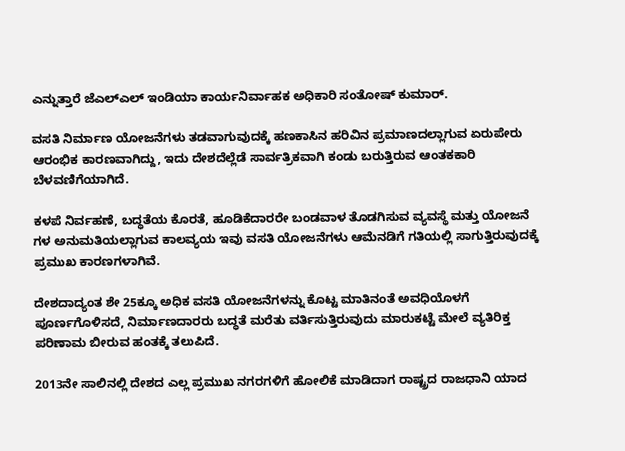ಎನ್ನುತ್ತಾರೆ ಜೆಎಲ್‌ಎಲ್ ಇಂಡಿಯಾ ಕಾರ್ಯನಿರ್ವಾಹಕ ಅಧಿಕಾರಿ ಸಂತೋಷ್ ಕುಮಾರ್.

ವಸತಿ ನಿರ್ಮಾಣ ಯೋಜನೆಗಳು ತಡವಾಗುವುದಕ್ಕೆ ಹಣಕಾಸಿನ ಹರಿವಿನ ಪ್ರಮಾಣದಲ್ಲಾಗುವ ಏರುಪೇರು ಆರಂಭಿಕ ಕಾರಣವಾಗಿದ್ದು, ಇದು ದೇಶದೆಲ್ಲೆಡೆ ಸಾರ್ವತ್ರಿಕವಾಗಿ ಕಂಡು ಬರುತ್ತಿರುವ ಆಂತಕಕಾರಿ ಬೆಳವಣಿಗೆಯಾಗಿದೆ.

ಕಳಪೆ ನಿರ್ವಹಣೆ, ಬದ್ಧತೆಯ ಕೊರತೆ, ಹೂಡಿಕೆದಾರರೇ ಬಂಡವಾಳ ತೊಡಗಿಸುವ ವ್ಯವಸ್ಥೆ ಮತ್ತು ಯೋಜನೆ ಗಳ ಅನುಮತಿಯಲ್ಲಾಗುವ ಕಾಲವ್ಯಯ ಇವು ವಸತಿ ಯೋಜನೆಗಳು ಆಮೆನಡಿಗೆ ಗತಿಯಲ್ಲಿ ಸಾಗುತ್ತಿರುವುದಕ್ಕೆ ಪ್ರಮುಖ ಕಾರಣಗಳಾಗಿವೆ.

ದೇಶದಾದ್ಯಂತ ಶೇ 25ಕ್ಕೂ ಅಧಿಕ ವಸತಿ ಯೋಜನೆಗಳನ್ನು ಕೊಟ್ಟ ಮಾತಿನಂತೆ ಅವಧಿಯೊಳಗೆ ಪೂರ್ಣಗೊಳಿಸದೆ, ನಿರ್ಮಾಣದಾರರು ಬದ್ಧತೆ ಮರೆತು ವರ್ತಿಸುತ್ತಿರುವುದು ಮಾರುಕಟ್ಟೆ ಮೇಲೆ ವ್ಯತಿರಿಕ್ತ ಪರಿಣಾಮ ಬೀರುವ ಹಂತಕ್ಕೆ ತಲುಪಿದೆ.

2013ನೇ ಸಾಲಿನಲ್ಲಿ ದೇಶದ ಎಲ್ಲ ಪ್ರಮುಖ ನಗರಗಳಿಗೆ ಹೋಲಿಕೆ ಮಾಡಿದಾಗ ರಾಷ್ಟ್ರದ ರಾಜಧಾನಿ ಯಾದ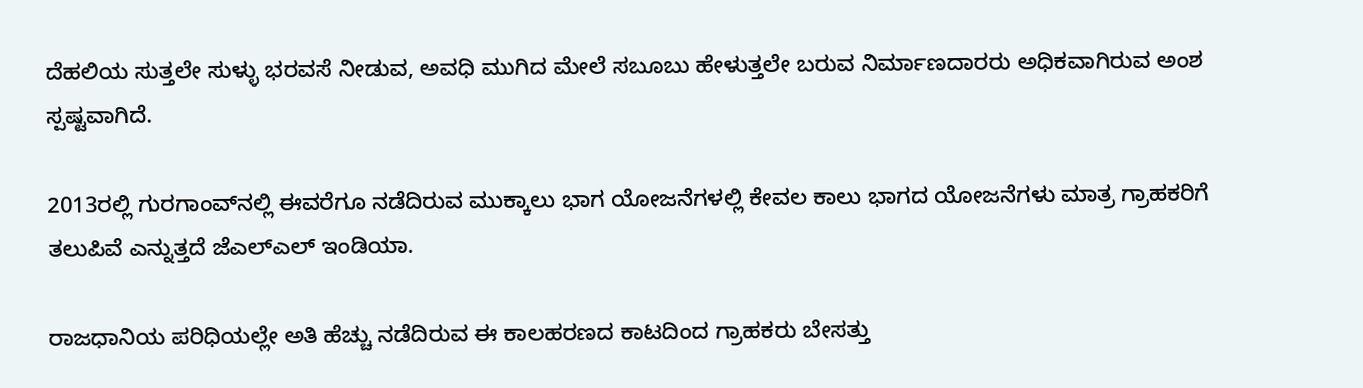ದೆಹಲಿಯ ಸುತ್ತಲೇ ಸುಳ್ಳು ಭರವಸೆ ನೀಡುವ, ಅವಧಿ ಮುಗಿದ ಮೇಲೆ ಸಬೂಬು ಹೇಳುತ್ತಲೇ ಬರುವ ನಿರ್ಮಾಣದಾರರು ಅಧಿಕವಾಗಿರುವ ಅಂಶ ಸ್ಪಷ್ಟವಾಗಿದೆ.

2013ರಲ್ಲಿ ಗುರಗಾಂವ್‌ನಲ್ಲಿ ಈವರೆಗೂ ನಡೆದಿರುವ ಮುಕ್ಕಾಲು ಭಾಗ ಯೋಜನೆಗಳಲ್ಲಿ ಕೇವಲ ಕಾಲು ಭಾಗದ ಯೋಜನೆಗಳು ಮಾತ್ರ ಗ್ರಾಹಕರಿಗೆ ತಲುಪಿವೆ ಎನ್ನುತ್ತದೆ ಜೆಎಲ್ಎಲ್ ಇಂಡಿಯಾ.

ರಾಜಧಾನಿಯ ಪರಿಧಿಯಲ್ಲೇ ಅತಿ ಹೆಚ್ಚು ನಡೆದಿರುವ ಈ ಕಾಲಹರಣದ ಕಾಟದಿಂದ ಗ್ರಾಹಕರು ಬೇಸತ್ತು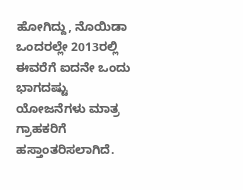ಹೋಗಿದ್ದು, ನೊಯಿಡಾ ಒಂದರಲ್ಲೇ 2013ರಲ್ಲಿ ಈವರೆಗೆ ಐದನೇ ಒಂದು ಭಾಗದಷ್ಟು ಯೋಜನೆಗಳು ಮಾತ್ರ ಗ್ರಾಹಕರಿಗೆ ಹಸ್ತಾಂತರಿಸಲಾಗಿದೆ.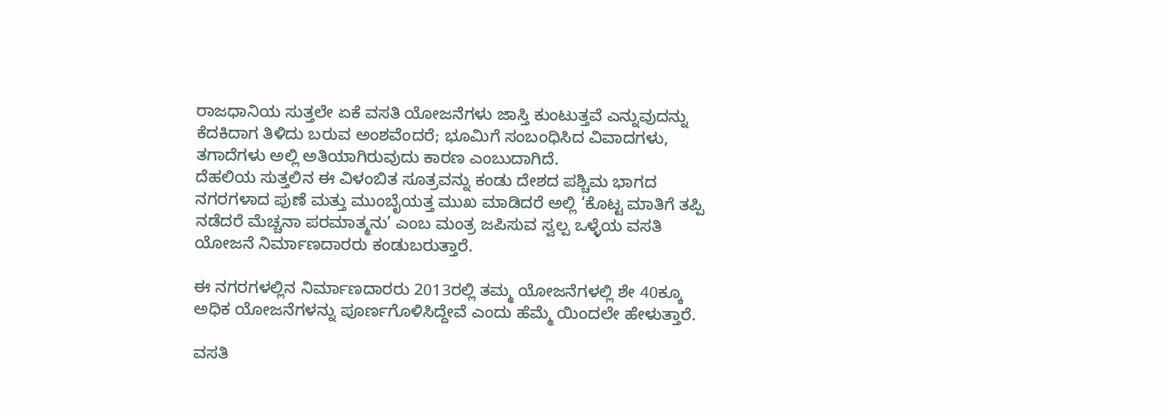ರಾಜಧಾನಿಯ ಸುತ್ತಲೇ ಏಕೆ ವಸತಿ ಯೋಜನೆಗಳು ಜಾಸ್ತಿ ಕುಂಟುತ್ತವೆ ಎನ್ನುವುದನ್ನು ಕೆದಕಿದಾಗ ತಿಳಿದು ಬರುವ ಅಂಶವೆಂದರೆ; ಭೂಮಿಗೆ ಸಂಬಂಧಿಸಿದ ವಿವಾದಗಳು, ತಗಾದೆಗಳು ಅಲ್ಲಿ ಅತಿಯಾಗಿರುವುದು ಕಾರಣ ಎಂಬುದಾಗಿದೆ.
ದೆಹಲಿಯ ಸುತ್ತಲಿನ ಈ ವಿಳಂಬಿತ ಸೂತ್ರವನ್ನು ಕಂಡು ದೇಶದ ಪಶ್ಚಿಮ ಭಾಗದ ನಗರಗಳಾದ ಪುಣೆ ಮತ್ತು ಮುಂಬೈಯತ್ತ ಮುಖ ಮಾಡಿದರೆ ಅಲ್ಲಿ ‘ಕೊಟ್ಟ ಮಾತಿಗೆ ತಪ್ಪಿ ನಡೆದರೆ ಮೆಚ್ಚನಾ ಪರಮಾತ್ಮನು’ ಎಂಬ ಮಂತ್ರ ಜಪಿಸುವ ಸ್ವಲ್ಪ ಒಳ್ಳೆಯ ವಸತಿ ಯೋಜನೆ ನಿರ್ಮಾಣದಾರರು ಕಂಡುಬರುತ್ತಾರೆ.

ಈ ನಗರಗಳಲ್ಲಿನ ನಿರ್ಮಾಣದಾರರು 2013ರಲ್ಲಿ ತಮ್ಮ ಯೋಜನೆಗಳಲ್ಲಿ ಶೇ 40ಕ್ಕೂ ಅಧಿಕ ಯೋಜನೆಗಳನ್ನು ಪೂರ್ಣಗೊಳಿಸಿದ್ದೇವೆ ಎಂದು ಹೆಮ್ಮೆ ಯಿಂದಲೇ ಹೇಳುತ್ತಾರೆ.

ವಸತಿ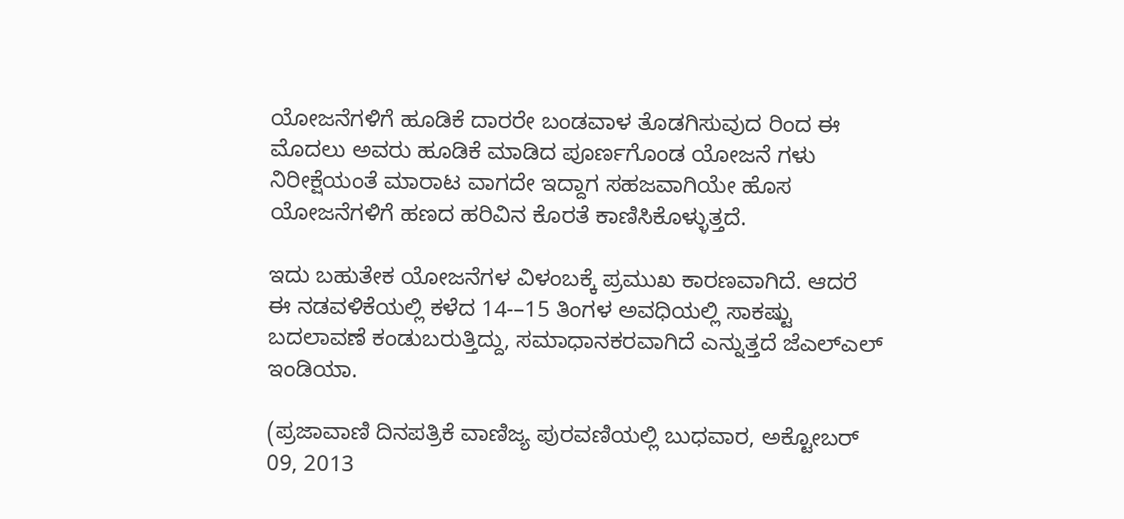ಯೋಜನೆಗಳಿಗೆ ಹೂಡಿಕೆ ದಾರರೇ ಬಂಡವಾಳ ತೊಡಗಿಸುವುದ ರಿಂದ ಈ ಮೊದಲು ಅವರು ಹೂಡಿಕೆ ಮಾಡಿದ ಪೂರ್ಣಗೊಂಡ ಯೋಜನೆ ಗಳು ನಿರೀಕ್ಷೆಯಂತೆ ಮಾರಾಟ ವಾಗದೇ ಇದ್ದಾಗ ಸಹಜವಾಗಿಯೇ ಹೊಸ ಯೋಜನೆಗಳಿಗೆ ಹಣದ ಹರಿವಿನ ಕೊರತೆ ಕಾಣಿಸಿಕೊಳ್ಳುತ್ತದೆ.

ಇದು ಬಹುತೇಕ ಯೋಜನೆಗಳ ವಿಳಂಬಕ್ಕೆ ಪ್ರಮುಖ ಕಾರಣವಾಗಿದೆ. ಆದರೆ ಈ ನಡವಳಿಕೆಯಲ್ಲಿ ಕಳೆದ 14-–15 ತಿಂಗಳ ಅವಧಿಯಲ್ಲಿ ಸಾಕಷ್ಟು ಬದಲಾವಣೆ ಕಂಡುಬರುತ್ತಿದ್ದು, ಸಮಾಧಾನಕರವಾಗಿದೆ ಎನ್ನುತ್ತದೆ ಜೆಎಲ್ಎಲ್ ಇಂಡಿಯಾ.

(ಪ್ರಜಾವಾಣಿ ದಿನಪತ್ರಿಕೆ ವಾಣಿಜ್ಯ ಪುರವಣಿಯಲ್ಲಿ ಬುಧವಾರ, ಅಕ್ಟೋಬರ್ 09, 2013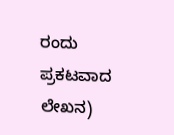ರಂದು ಪ್ರಕಟವಾದ ಲೇಖನ)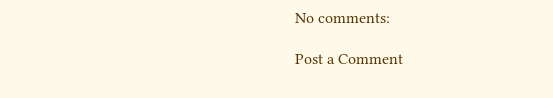No comments:

Post a Comment